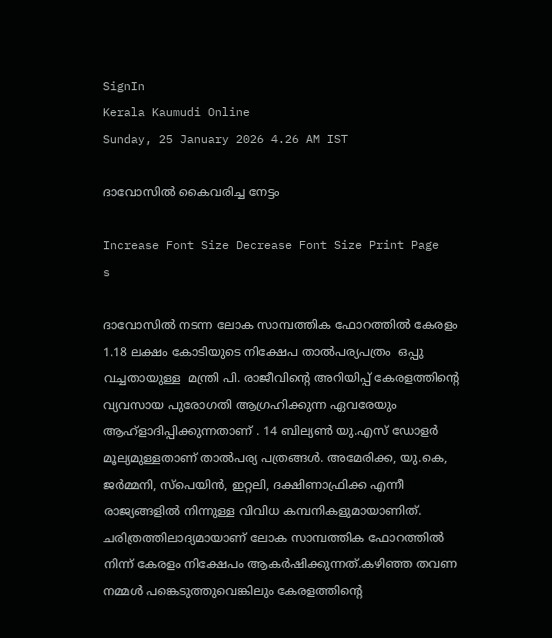SignIn
Kerala Kaumudi Online
Sunday, 25 January 2026 4.26 AM IST

ദാവോസിൽ കൈവരിച്ച നേട്ടം

Increase Font Size Decrease Font Size Print Page
s

ദാവോസിൽ നടന്ന ലോക സാമ്പത്തിക ഫോറത്തിൽ കേരളം 1.18 ലക്ഷം കോടിയുടെ നിക്ഷേപ താൽപര്യപത്രം  ഒപ്പു വച്ചതായുള്ള  മന്ത്രി പി. രാജീവിന്റെ അറിയിപ്പ് കേരളത്തിന്റെ വ്യവസായ പുരോഗതി ആഗ്രഹിക്കുന്ന ഏവരേയും ആഹ്ളാദിപ്പിക്കുന്നതാണ് . 14 ബില്യൺ യു.എസ് ഡോളർ മൂല്യമുള്ളതാണ് താൽപര്യ പത്രങ്ങൾ. അമേരിക്ക, യു.കെ, ജർമ്മനി, സ്‌പെയിൻ, ഇറ്റലി, ദക്ഷിണാഫ്രിക്ക എന്നീ രാജ്യങ്ങളിൽ നിന്നുള്ള വിവിധ കമ്പനികളുമായാണിത്. ചരിത്രത്തിലാദ്യമായാണ് ലോക സാമ്പത്തിക ഫോറത്തിൽ നിന്ന് കേരളം നിക്ഷേപം ആകർഷിക്കുന്നത്.കഴിഞ്ഞ തവണ നമ്മൾ പങ്കെടുത്തുവെങ്കിലും കേരളത്തിന്റെ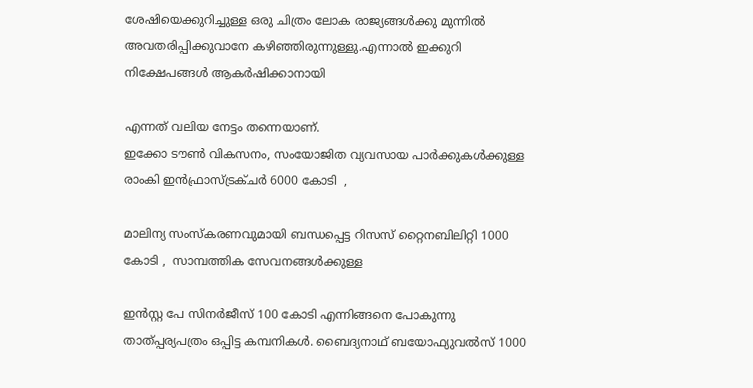ശേഷിയെക്കുറിച്ചുള്ള ഒരു ചിത്രം ലോക രാജ്യങ്ങൾക്കു മുന്നിൽ അവതരിപ്പിക്കുവാനേ കഴിഞ്ഞിരുന്നുള്ളു.എന്നാൽ ഇക്കുറി നിക്ഷേപങ്ങൾ ആകർഷിക്കാനായി

എന്നത് വലിയ നേട്ടം തന്നെയാണ്.
ഇക്കോ ടൗൺ വികസനം, സംയോജിത വ്യവസായ പാർക്കുകൾക്കുള്ള രാംകി ഇൻഫ്രാസ്ട്രക്ചർ 6000 കോടി  ,

മാലിന്യ സംസ്‌കരണവുമായി ബന്ധപ്പെട്ട റിസസ് റ്റൈനബിലിറ്റി 1000 കോടി ,  സാമ്പത്തിക സേവനങ്ങൾക്കുള്ള

ഇൻസ്റ്റ പേ സിനർജീസ് 100 കോടി എന്നിങ്ങനെ പോകുന്നു താത്പ്പര്യപത്രം ഒപ്പിട്ട കമ്പനികൾ. ബൈദ്യനാഥ് ബയോഫ്യുവൽസ് 1000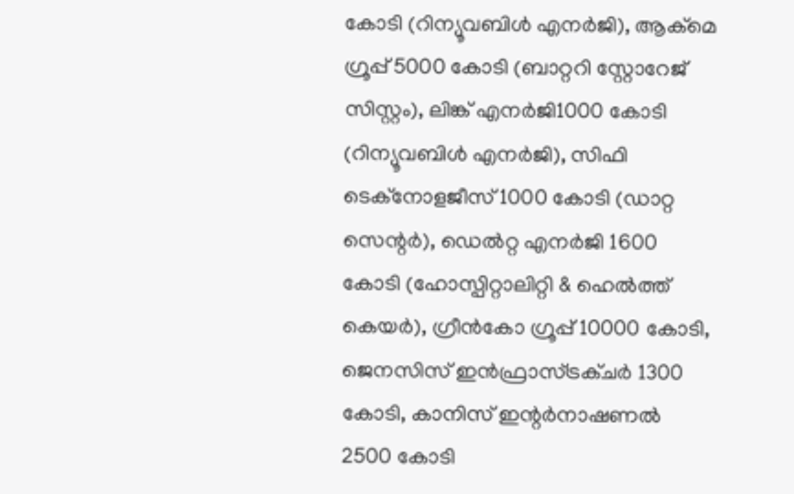കോടി (റിന്യൂവബിൾ എനർജി), ആക്‌മെ ഗ്രൂപ്പ് 5000 കോടി (ബാറ്ററി സ്റ്റോറേജ് സിസ്റ്റം), ലിങ്ക് എനർജി1000 കോടി (റിന്യൂവബിൾ എനർജി), സിഫി ടെക്‌നോളജീസ് 1000 കോടി (ഡാറ്റ സെന്റർ), ഡെൽറ്റ എനർജി 1600 കോടി (ഹോസ്പിറ്റാലിറ്റി & ഹെൽത്ത് കെയർ), ഗ്രീൻകോ ഗ്രൂപ്പ് 10000 കോടി, ജെനസിസ് ഇൻഫ്രാസ്ട്രക്ചർ 1300 കോടി, കാനിസ് ഇന്റർനാഷണൽ 2500 കോടി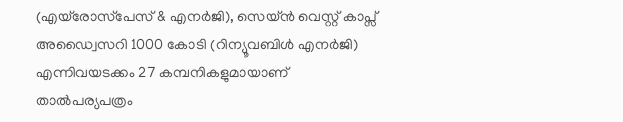(എയ്രോസ്‌പേസ് & എനർജി), സെയ്ൻ വെസ്റ്റ് കാപ്സ് അഡ്വൈസറി 1000 കോടി (റിന്യൂവബിൾ എനർജി) എന്നിവയടക്കം 27 കമ്പനികളുമായാണ് താൽപര്യപത്രം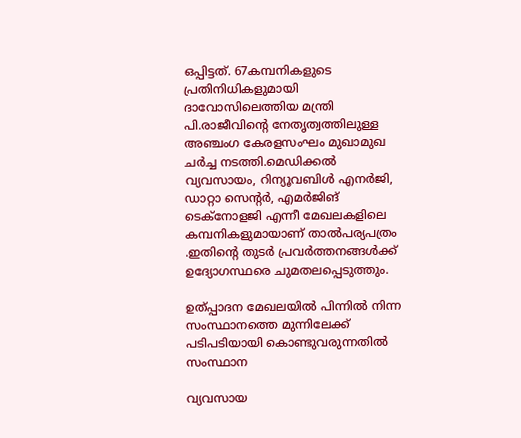ഒപ്പിട്ടത്. 67കമ്പനികളുടെ പ്രതിനിധികളുമായി ദാവോസിലെത്തിയ മന്ത്രി പി.രാജീവിന്റെ നേതൃത്വത്തിലുള്ള അഞ്ചംഗ കേരളസംഘം മുഖാമുഖ ചർച്ച നടത്തി.മെഡിക്കൽ വ്യവസായം, റിന്യൂവബിൾ എനർജി, ഡാറ്റാ സെന്റർ, എമർജിങ് ടെക്‌നോളജി എന്നീ മേഖലകളിലെ കമ്പനികളുമായാണ് താൽപര്യപത്രം .ഇതിന്റെ തുടർ പ്രവർത്തനങ്ങൾക്ക് ഉദ്യോഗസ്ഥരെ ചുമതലപ്പെടുത്തും.

ഉത്പ്പാദന മേഖലയിൽ പിന്നിൽ നിന്ന സംസ്ഥാനത്തെ മുന്നിലേക്ക് പടിപടിയായി കൊണ്ടുവരുന്നതിൽ സംസ്ഥാന

വ്യവസായ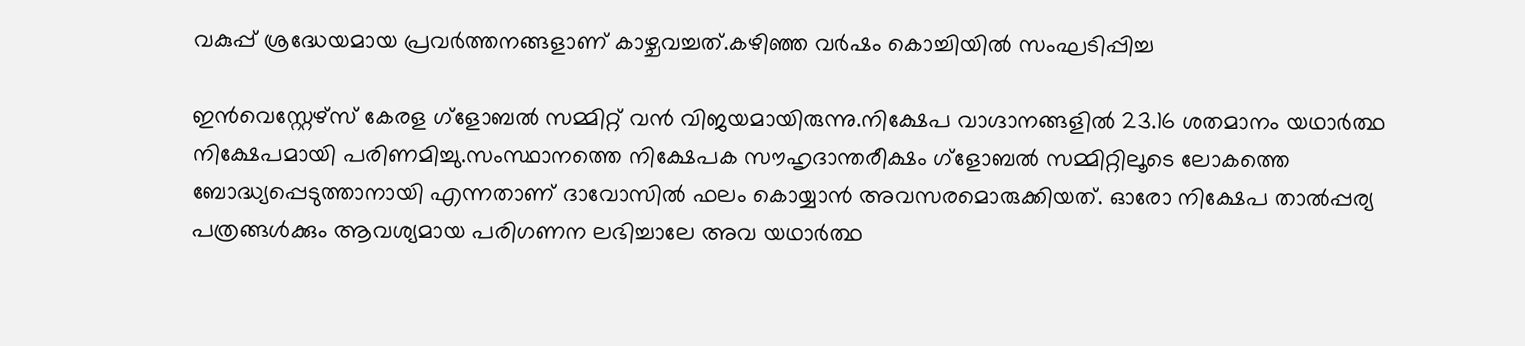വകുപ്പ് ശ്രദ്ധേയമായ പ്രവർത്തനങ്ങളാണ് കാഴ്ചവച്ചത്.കഴിഞ്ഞ വർഷം കൊച്ചിയിൽ സംഘടിപ്പിച്ച

ഇൻവെസ്റ്റേഴ്സ് കേരള ഗ്ളോബൽ സമ്മിറ്റ് വൻ വിജയമായിരുന്നു.നിക്ഷേപ വാഗ്ദാനങ്ങളിൽ 23.16 ശതമാനം യഥാർത്ഥ നിക്ഷേപമായി പരിണമിച്ചു.സംസ്ഥാനത്തെ നിക്ഷേപക സൗഹൃദാന്തരീക്ഷം ഗ്ളോബൽ സമ്മിറ്റിലൂടെ ലോകത്തെ ബോദ്ധ്യപ്പെടുത്താനായി എന്നതാണ് ദാവോസിൽ ഫലം കൊയ്യാൻ അവസരമൊരുക്കിയത്. ഓരോ നിക്ഷേപ താൽപ്പര്യ പത്രങ്ങൾക്കും ആവശ്യമായ പരിഗണന ലഭിച്ചാലേ അവ യഥാർത്ഥ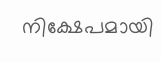നിക്ഷേപമായി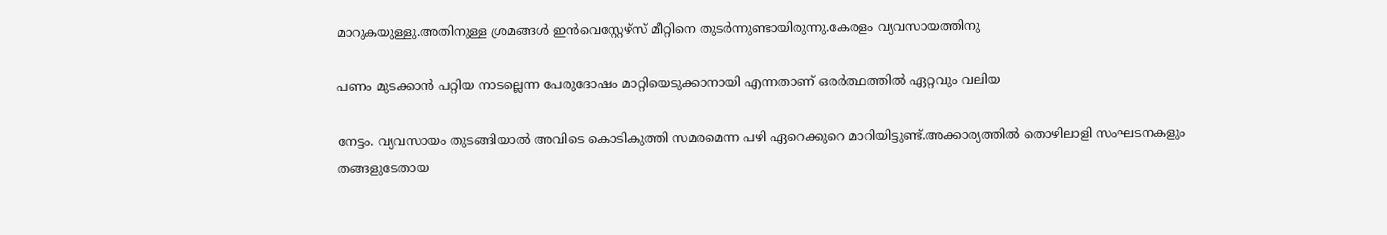മാറുകയുള്ളു.അതിനുള്ള ശ്രമങ്ങൾ ഇൻവെസ്റ്റേഴ്സ് മീറ്റിനെ തുടർന്നുണ്ടായിരുന്നു.കേരളം വ്യവസായത്തിനു

പണം മുടക്കാൻ പറ്റിയ നാടല്ലെന്ന പേരുദോഷം മാറ്റിയെടുക്കാനായി എന്നതാണ് ഒരർത്ഥത്തിൽ ഏറ്റവും വലിയ

നേട്ടം. വ്യവസായം തുടങ്ങിയാൽ അവിടെ കൊടികുത്തി സമരമെന്ന പഴി ഏറെക്കുറെ മാറിയിട്ടുണ്ട്.അക്കാര്യത്തിൽ തൊഴിലാളി സംഘടനകളും തങ്ങളുടേതായ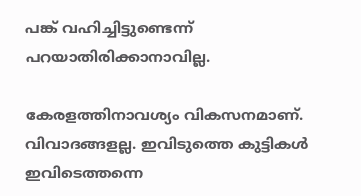പങ്ക് വഹിച്ചിട്ടുണ്ടെന്ന് പറയാതിരിക്കാനാവില്ല.

കേരളത്തിനാവശ്യം വികസനമാണ്. വിവാദങ്ങളല്ല. ഇവിടുത്തെ കുട്ടികൾ ഇവിടെത്തന്നെ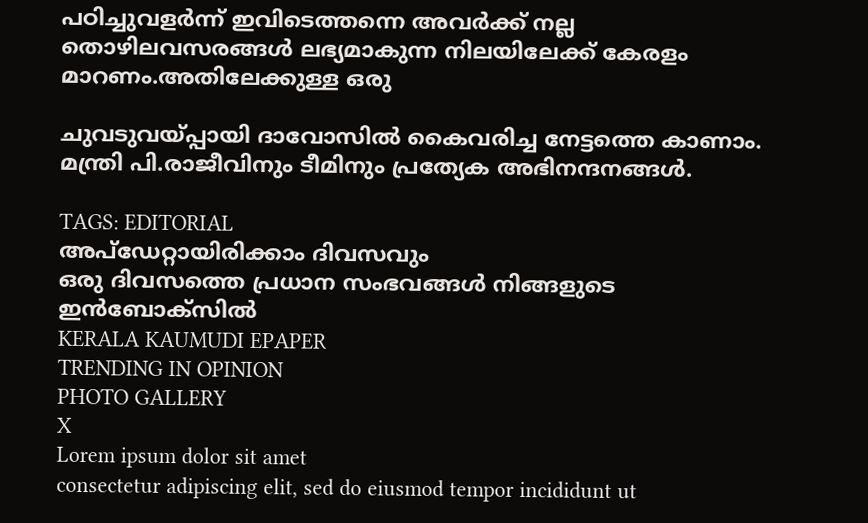പഠിച്ചുവളർന്ന് ഇവിടെത്തന്നെ അവർക്ക് നല്ല തൊഴിലവസരങ്ങൾ ലഭ്യമാകുന്ന നിലയിലേക്ക് കേരളം മാറണം.അതിലേക്കുള്ള ഒരു

ചുവടുവയ്പ്പായി ദാവോസിൽ കൈവരിച്ച നേട്ടത്തെ കാണാം. മന്ത്രി പി.രാജീവിനും ടീമിനും പ്രത്യേക അഭിനന്ദനങ്ങൾ.

TAGS: EDITORIAL
അപ്ഡേറ്റായിരിക്കാം ദിവസവും
ഒരു ദിവസത്തെ പ്രധാന സംഭവങ്ങൾ നിങ്ങളുടെ ഇൻബോക്സിൽ
KERALA KAUMUDI EPAPER
TRENDING IN OPINION
PHOTO GALLERY
X
Lorem ipsum dolor sit amet
consectetur adipiscing elit, sed do eiusmod tempor incididunt ut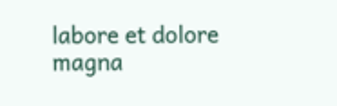labore et dolore magna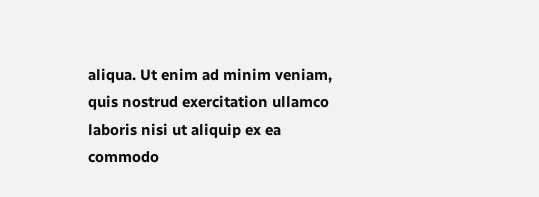aliqua. Ut enim ad minim veniam, quis nostrud exercitation ullamco laboris nisi ut aliquip ex ea commodo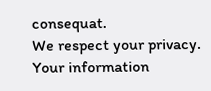consequat.
We respect your privacy. Your information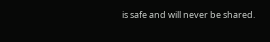is safe and will never be shared.